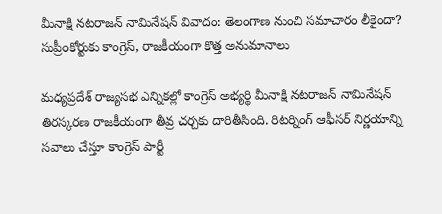మీనాక్షి నటరాజన్ నామినేషన్ వివాదం: తెలంగాణ నుంచి సమాచారం లీకైందా? సుప్రీంకోర్టుకు కాంగ్రెస్, రాజకీయంగా కొత్త అనుమానాలు

మధ్యప్రదేశ్ రాజ్యసభ ఎన్నికల్లో కాంగ్రెస్ అభ్యర్థి మీనాక్షి నటరాజన్ నామినేషన్ తిరస్కరణ రాజకీయంగా తీవ్ర చర్చకు దారితీసింది. రిటర్నింగ్ ఆఫీసర్ నిర్ణయాన్ని సవాలు చేస్తూ కాంగ్రెస్ పార్టీ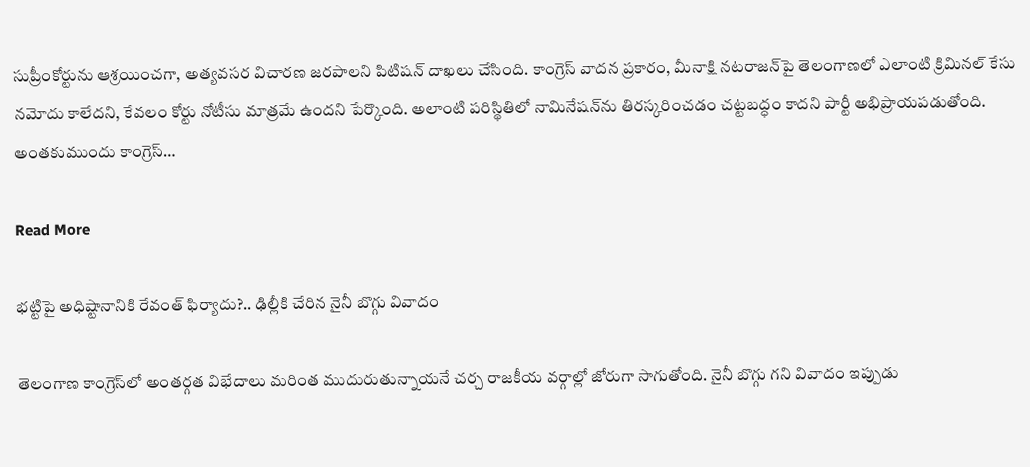సుప్రీంకోర్టును ఆశ్రయించగా, అత్యవసర విచారణ జరపాలని పిటిషన్ దాఖలు చేసింది. కాంగ్రెస్ వాదన ప్రకారం, మీనాక్షి నటరాజన్‌పై తెలంగాణలో ఎలాంటి క్రిమినల్ కేసు నమోదు కాలేదని, కేవలం కోర్టు నోటీసు మాత్రమే ఉందని పేర్కొంది. అలాంటి పరిస్థితిలో నామినేషన్‌ను తిరస్కరించడం చట్టబద్ధం కాదని పార్టీ అభిప్రాయపడుతోంది. అంతకుముందు కాంగ్రెస్…

Read More

భట్టిపై అధిష్టానానికి రేవంత్ ఫిర్యాదు?.. ఢిల్లీకి చేరిన నైనీ బొగ్గు వివాదం

తెలంగాణ కాంగ్రెస్‌లో అంతర్గత విభేదాలు మరింత ముదురుతున్నాయనే చర్చ రాజకీయ వర్గాల్లో జోరుగా సాగుతోంది. నైనీ బొగ్గు గని వివాదం ఇప్పుడు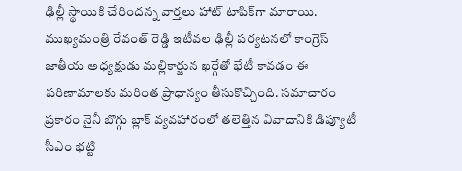ఢిల్లీ స్థాయికి చేరిందన్న వార్తలు హాట్ టాపిక్‌గా మారాయి. ముఖ్యమంత్రి రేవంత్ రెడ్డి ఇటీవల ఢిల్లీ పర్యటనలో కాంగ్రెస్ జాతీయ అధ్యక్షుడు మల్లికార్జున ఖర్గేతో భేటీ కావడం ఈ పరిణామాలకు మరింత ప్రాధాన్యం తీసుకొచ్చింది. సమాచారం ప్రకారం నైనీ బొగ్గు బ్లాక్ వ్యవహారంలో తలెత్తిన వివాదానికి డిప్యూటీ సీఎం భట్టి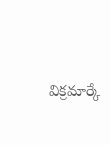విక్రమార్కే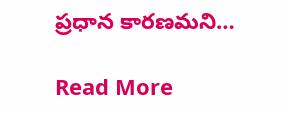ప్రధాన కారణమని…

Read More